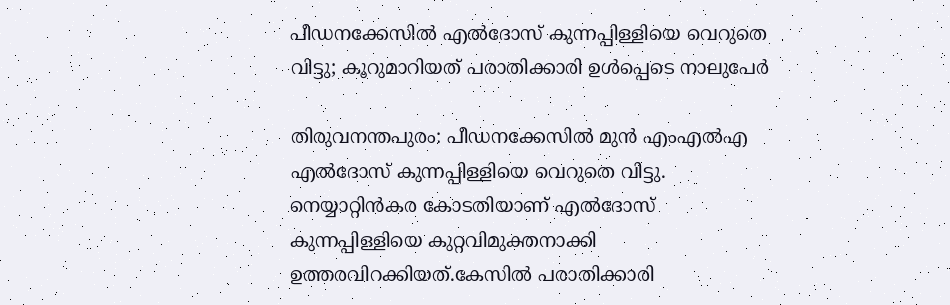പീഡനക്കേസില്‍ എല്‍ദോസ് കുന്നപ്പിള്ളിയെ വെറുതെ വിട്ടു; കൂറുമാറിയത് പരാതിക്കാരി ഉള്‍പ്പെടെ നാലുപേര്‍

തിരുവനന്തപുരം: പീഡനക്കേസില്‍ മുൻ എംഎല്‍എ എല്‍ദോസ് കുന്നപ്പിള്ളിയെ വെറുതെ വിട്ടു. നെയ്യാറ്റിൻകര കോടതിയാണ് എല്‍ദോസ് കുന്നപ്പിള്ളിയെ കുറ്റവിമുക്തനാക്കി ഉത്തരവിറക്കിയത്.കേസില്‍ പരാതിക്കാരി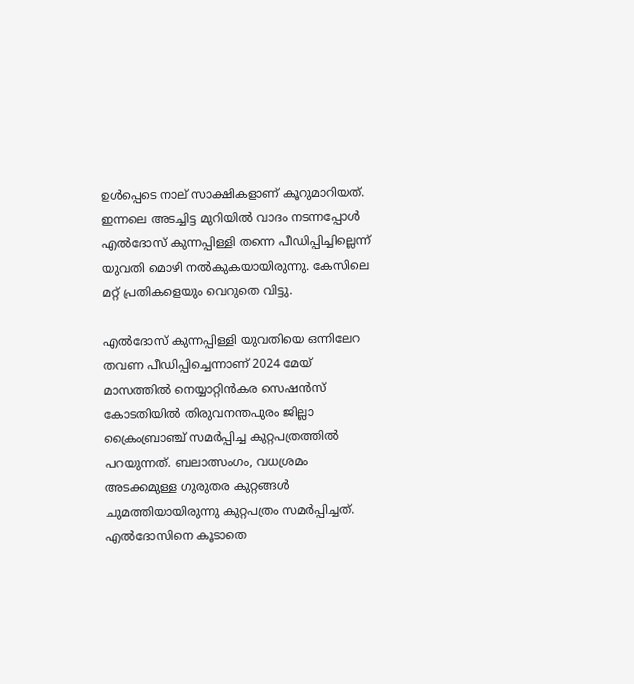ഉള്‍പ്പെടെ നാല് സാക്ഷികളാണ് കൂറുമാറിയത്. ഇന്നലെ അടച്ചിട്ട മുറിയില്‍ വാദം നടന്നപ്പോള്‍ എല്‍ദോസ് കുന്നപ്പിള്ളി തന്നെ പീഡിപ്പിച്ചില്ലെന്ന് യുവതി മൊഴി നല്‍കുകയായിരുന്നു. കേസിലെ മറ്റ് പ്രതികളെയും വെറുതെ വിട്ടു.

എല്‍ദോസ് കുന്നപ്പിള്ളി യുവതിയെ ഒന്നിലേറ തവണ പീഡിപ്പിച്ചെന്നാണ് 2024 മേയ് മാസത്തില്‍ നെയ്യാറ്റിൻകര സെഷൻസ് കോടതിയില്‍ തിരുവനന്തപുരം ജില്ലാ ക്രൈംബ്രാഞ്ച് സമർ‌പ്പിച്ച കുറ്റപത്രത്തില്‍ പറയുന്നത്. ബലാത്സംഗം, വധശ്രമം അടക്കമുള്ള ഗുരുതര കുറ്റങ്ങള്‍ ചുമത്തിയായിരുന്നു കുറ്റപത്രം സമർപ്പിച്ചത്. എല്‍ദോസിനെ കൂടാതെ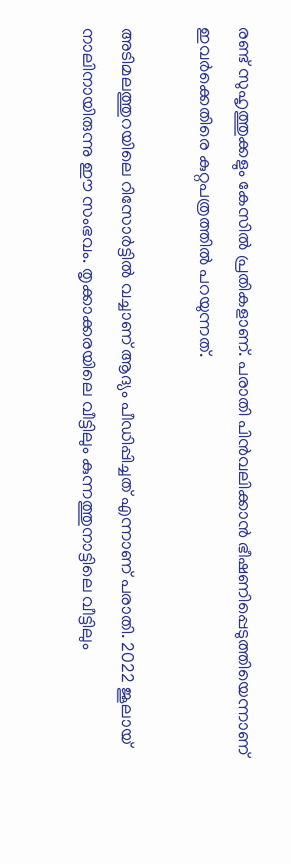രണ്ട് സുഹൃത്തുക്കളും കേസില്‍ പ്രതികളാണ്. പരാതി പിൻവലിക്കാൻ ഭീഷണിപ്പെടുത്തിയെന്നാണ് ഇവർക്കെതിരെ കുറ്റപത്രത്തില്‍ പറയുന്നത്.

അടിമലത്തുറയിലെ റിസോർട്ടില്‍ വച്ചാണ് ആദ്യം പീഡിപ്പിച്ചത് എന്നാണ് പരാതി. 2022 ജൂലായ് നാലിനായിരുന്നു ഈ സംഭവം. തൃക്കാക്കരയിലെ വീട്ടിലും കുന്നത്തുനാട്ടിലെ വീട്ടിലും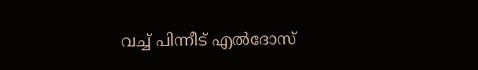വച്ച്‌ പിന്നീട് എല്‍ദോസ്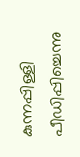കുന്നപ്പിള്ളി പീഡിപ്പിച്ചെന്നു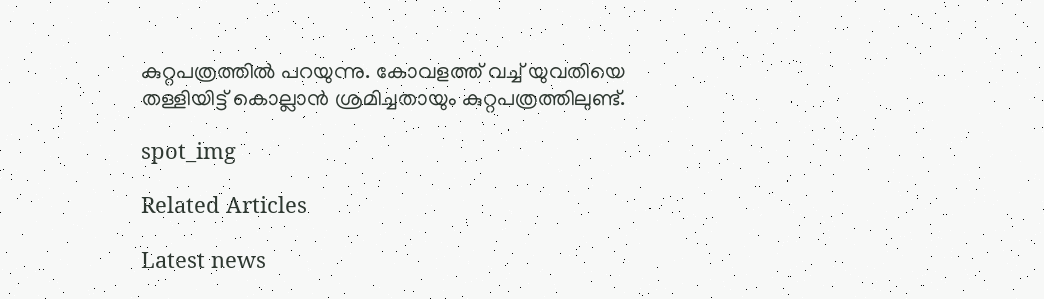കുറ്റപത്രത്തില്‍ പറയുന്നു. കോവളത്ത് വച്ച്‌ യുവതിയെ തള്ളിയിട്ട് കൊല്ലാൻ ശ്രമിച്ചതായും കുറ്റപത്രത്തിലുണ്ട്.

spot_img

Related Articles

Latest news